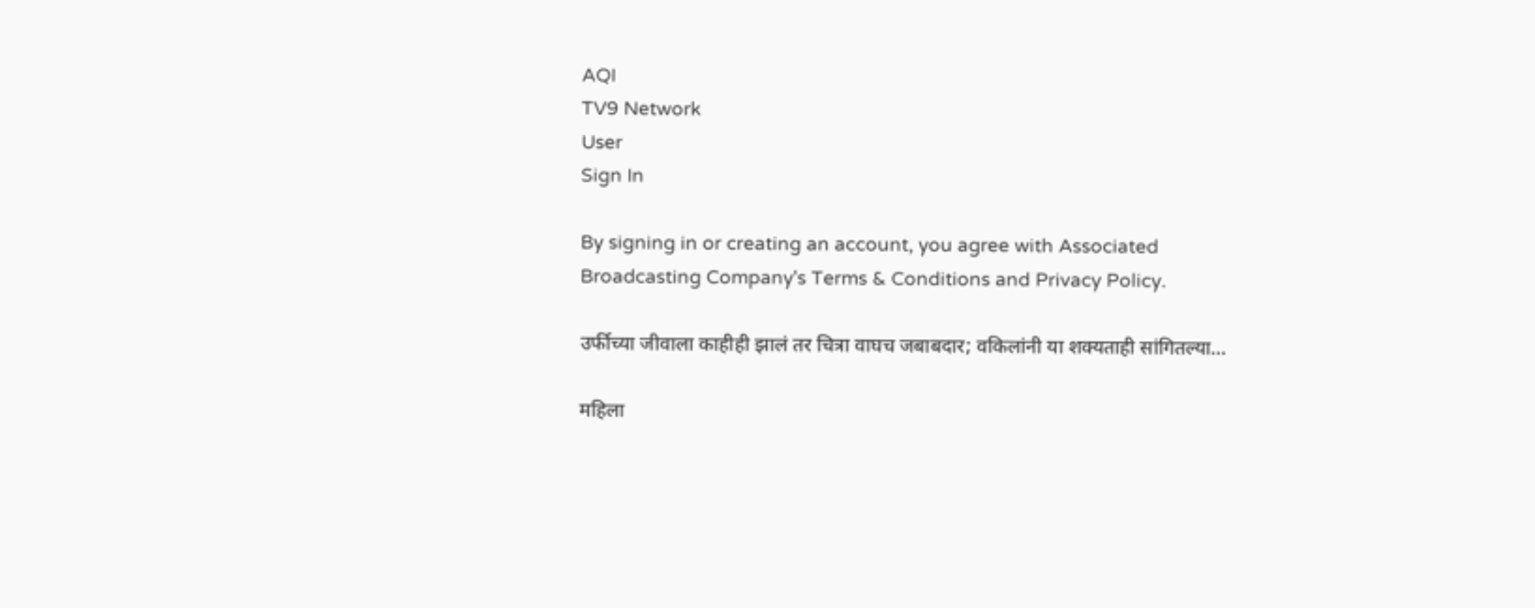AQI
TV9 Network
User
Sign In

By signing in or creating an account, you agree with Associated Broadcasting Company's Terms & Conditions and Privacy Policy.

उर्फीच्या जीवाला काहीही झालं तर चित्रा वाघच जबाबदार; वकिलांनी या शक्यताही सांगितल्या…

महिला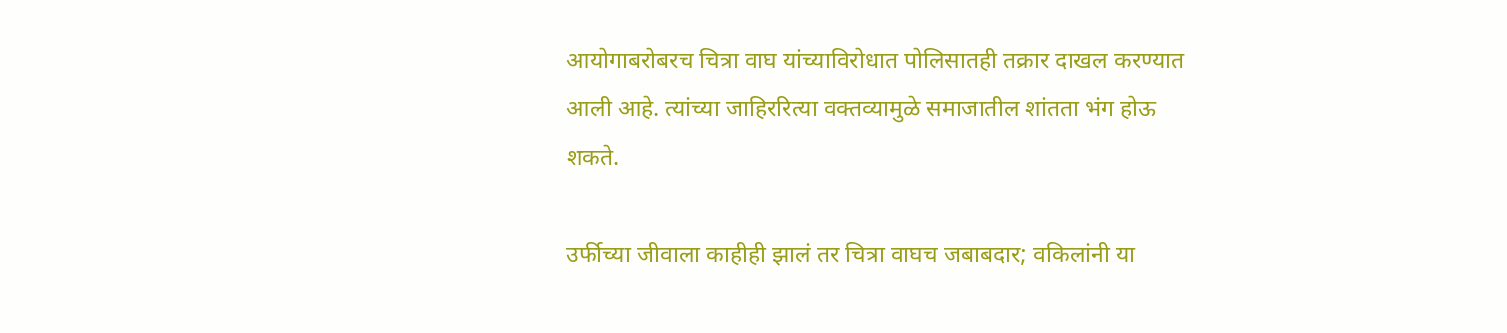आयोगाबरोबरच चित्रा वाघ यांच्याविरोधात पोलिसातही तक्रार दाखल करण्यात आली आहे. त्यांच्या जाहिररित्या वक्तव्यामुळे समाजातील शांतता भंग होऊ शकते.

उर्फीच्या जीवाला काहीही झालं तर चित्रा वाघच जबाबदार; वकिलांनी या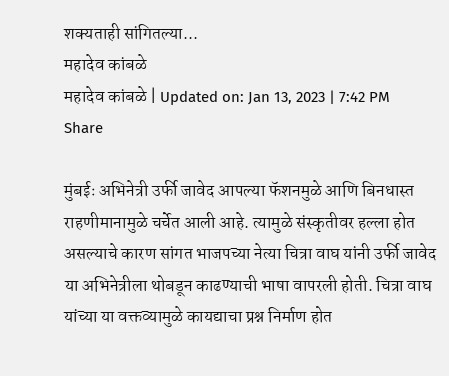शक्यताही सांगितल्या...
महादेव कांबळे
महादेव कांबळे | Updated on: Jan 13, 2023 | 7:42 PM
Share

मुंबईः अभिनेत्री उर्फी जावेद आपल्या फॅशनमुळे आणि बिनधास्त राहणीमानामुळे चर्चेत आली आहे. त्यामुळे संस्कृतीवर हल्ला होत असल्याचे कारण सांगत भाजपच्या नेत्या चित्रा वाघ यांनी उर्फी जावेद या अभिनेत्रीला थोबडून काढण्याची भाषा वापरली होती. चित्रा वाघ यांच्या या वक्तव्यामुळे कायद्याचा प्रश्न निर्माण होत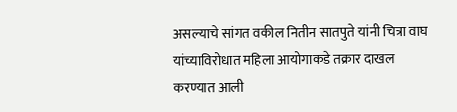असल्याचे सांगत वकील नितीन सातपुते यांनी चित्रा वाघ यांच्याविरोधात महिला आयोगाकडे तक्रार दाखल करण्यात आली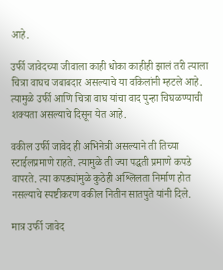आहे.

उर्फी जावेदच्या जीवाला काही धोका काहीही झालं तरी त्याला चित्रा वाघच जबाबदार असल्याचे या वकिलांनी म्हटले आहे. त्यामुळे उर्फी आणि चित्रा वाघ यांचा वाद पुन्हा चिघळण्याची शक्यता असल्याचे दिसून येत आहे.

वकील उर्फी जावेद ही अभिनेत्री असल्याने ती तिच्या स्टाईलप्रमाणे राहते. त्यामुळे ती ज्या पद्धती प्रमाणे कपडे वापरते. त्या कपड्यांमुळे कुठेही अश्लिलता निर्माण होत नसल्याचे स्पष्टीकरण वकील नितीन सातपुते यांनी दिले.

मात्र उर्फी जावेद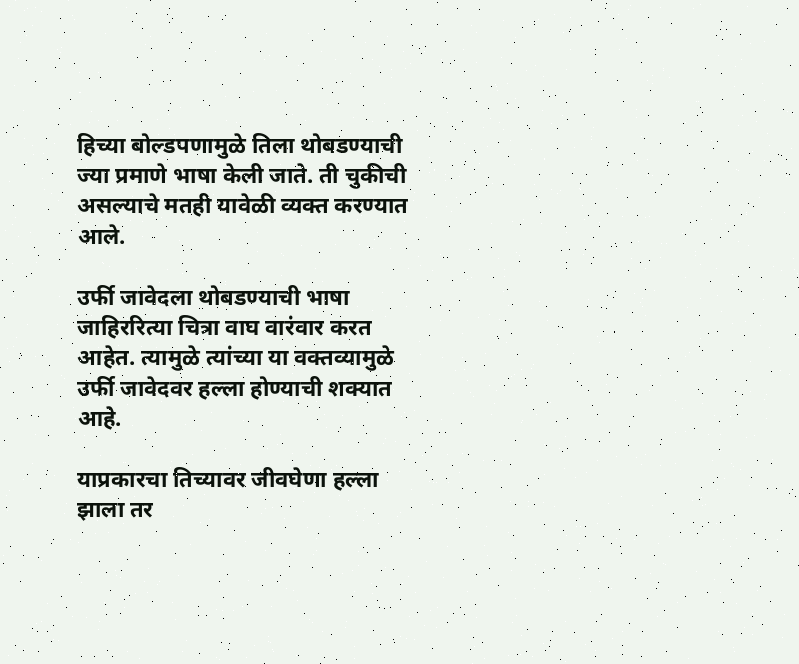हिच्या बोल्डपणामुळे तिला थोबडण्याची ज्या प्रमाणे भाषा केली जाते. ती चुकीची असल्याचे मतही यावेळी व्यक्त करण्यात आले.

उर्फी जावेदला थोबडण्याची भाषा जाहिररित्या चित्रा वाघ वारंवार करत आहेत. त्यामुळे त्यांच्या या वक्तव्यामुळे उर्फी जावेदवर हल्ला होण्याची शक्यात आहे.

याप्रकारचा तिच्यावर जीवघेणा हल्ला झाला तर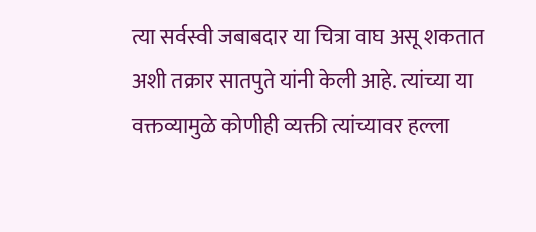त्या सर्वस्वी जबाबदार या चित्रा वाघ असू शकतात अशी तक्रार सातपुते यांनी केली आहे. त्यांच्या या वक्तव्यामुळे कोणीही व्यक्ती त्यांच्यावर हल्ला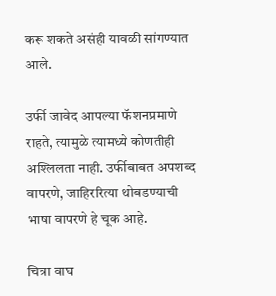करू शकते असंही यावळी सांगण्यात आले.

उर्फी जावेद आपल्या फॅशनप्रमाणे राहते, त्यामुळे त्यामध्ये कोणतीही अश्लिलता नाही. उर्फीबाबत अपशब्द वापरणे, जाहिररित्या थोबडण्याची भाषा वापरणे हे चूक आहे.

चित्रा वाघ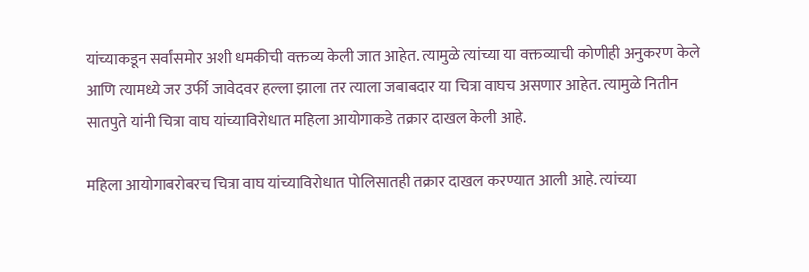यांच्याकडून सर्वांसमोर अशी धमकीची वक्तव्य केली जात आहेत. त्यामुळे त्यांच्या या वक्तव्याची कोणीही अनुकरण केले आणि त्यामध्ये जर उर्फी जावेदवर हल्ला झाला तर त्याला जबाबदार या चित्रा वाघच असणार आहेत. त्यामुळे नितीन सातपुते यांनी चित्रा वाघ यांच्याविरोधात महिला आयोगाकडे तक्रार दाखल केली आहे.

महिला आयोगाबरोबरच चित्रा वाघ यांच्याविरोधात पोलिसातही तक्रार दाखल करण्यात आली आहे. त्यांच्या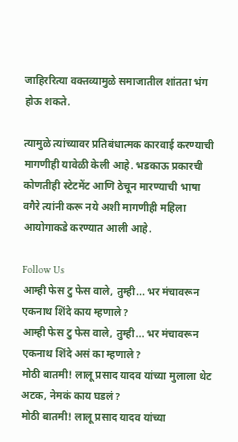जाहिररित्या वक्तव्यामुळे समाजातील शांतता भंग होऊ शकते.

त्यामुळे त्यांच्यावर प्रतिबंधात्मक कारवाई करण्याची मागणीही यावेळी केली आहे. भडकाऊ प्रकारची कोणतीही स्टेटमेंट आणि ठेचून मारण्याची भाषा वगैरे त्यांनी करू नये अशी मागणीही महिला आयोगाकडे करण्यात आली आहे.

Follow Us
आम्ही फेस टु फेस वाले, तुम्ही... भर मंचावरून एकनाथ शिंदे काय म्हणाले?
आम्ही फेस टु फेस वाले, तुम्ही... भर मंचावरून एकनाथ शिंदे असं का म्हणाले?
मोठी बातमी! लालू प्रसाद यादव यांच्या मुलाला थेट अटक, नेमकं काय घडलं?
मोठी बातमी! लालू प्रसाद यादव यांच्या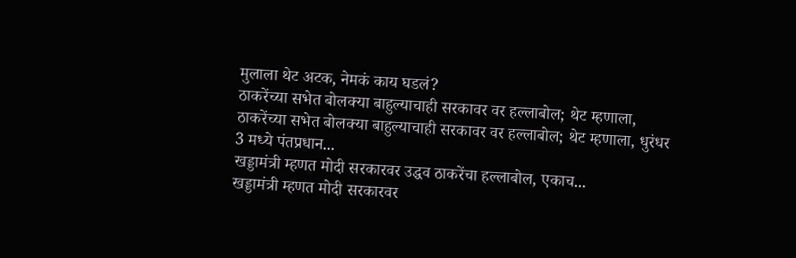मुलाला थेट अटक, नेमकं काय घडलं?
ठाकरेंच्या सभेत बोलक्या बाहुल्याचाही सरकावर वर हल्लाबोल; थेट म्हणाला,
ठाकरेंच्या सभेत बोलक्या बाहुल्याचाही सरकावर वर हल्लाबोल; थेट म्हणाला, धुरंधर 3 मध्ये पंतप्रधान...
खड्डामंत्री म्हणत मोदी सरकारवर उद्धव ठाकरेंचा हल्लाबोल, एकाच...
खड्डामंत्री म्हणत मोदी सरकारवर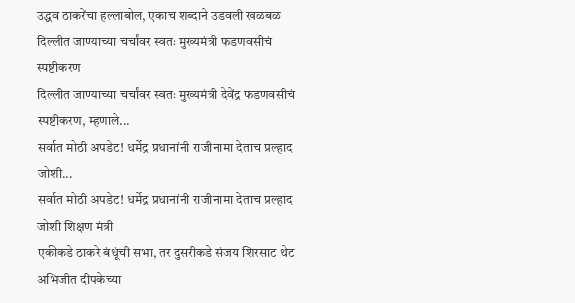उद्धव ठाकरेंचा हल्लाबोल, एकाच शब्दाने उडवली खळबळ
दिल्लीत जाण्याच्या चर्चांवर स्वतः मुख्यमंत्री फडणवसीचं स्पष्टीकरण
दिल्लीत जाण्याच्या चर्चांवर स्वतः मुख्यमंत्री देवेंद्र फडणवसीचं स्पष्टीकरण, म्हणाले...
सर्वात मोठी अपडेट! धर्मेद्र प्रधानांनी राजीनामा देताच प्रल्हाद जोशी...
सर्वात मोठी अपडेट! धर्मेद्र प्रधानांनी राजीनामा देताच प्रल्हाद जोशी शिक्षण मंत्री
एकीकडे ठाकरे बंधूंची सभा, तर दुसरीकडे संजय शिरसाट थेट अभिजीत दीपकेच्या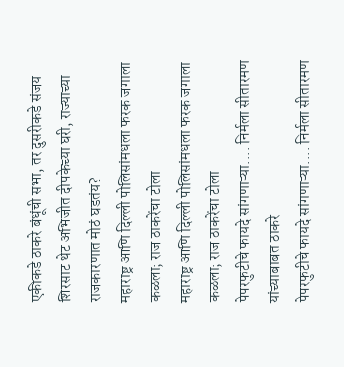एकीकडे ठाकरे बंधूंची सभा, तर दुसरीकडे संजय शिरसाट थेट अभिजीत दीपकेच्या घरी, राज्याच्या राजकारणात मोठं घडतंय?
महाराष्ट्र आणि दिल्ली पोलिसांमधला फरक जगाला कळला; राज ठाकरेंचा टोला
महाराष्ट्र आणि दिल्ली पोलिसांमधला फरक जगाला कळला; राज ठाकरेंचा टोला
पेपरफुटीचे फायदे सांगणाऱ्या.... निर्मला सीतारमण यांच्याबाबत ठाकरे
पेपरफुटीचे फायदे सांगणाऱ्या.... निर्मला सीतारमण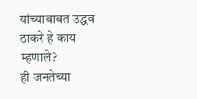यांच्याबाबत उद्धव ठाकरे हे काय म्हणाले?
ही जनतेच्या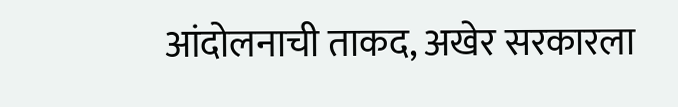आंदोलनाची ताकद, अखेर सरकारला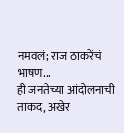नमवलं; राज ठाकरेंचं भाषण...
ही जनतेच्या आंदोलनाची ताकद, अखेर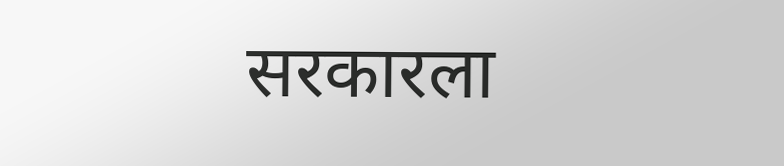सरकारला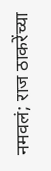नमवलं; राज ठाकरेंच्या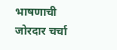भाषणाची जोरदार चर्चा